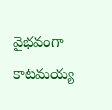వైభవంగా కాటమయ్య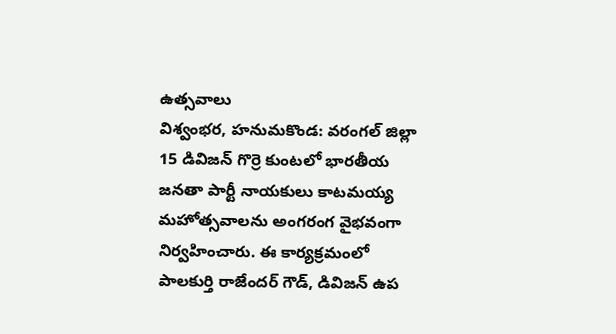ఉత్సవాలు
విశ్వంభర, హనుమకొండ: వరంగల్ జిల్లా 15 డివిజన్ గొర్రె కుంటలో భారతీయ జనతా పార్టీ నాయకులు కాటమయ్య మహోత్సవాలను అంగరంగ వైభవంగా నిర్వహించారు. ఈ కార్యక్రమంలో పాలకుర్తి రాజేందర్ గౌడ్, డివిజన్ ఉప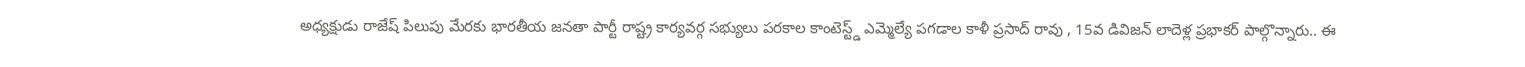అధ్యక్షుడు రాజేష్ పిలుపు మేరకు భారతీయ జనతా పార్టీ రాష్ట్ర కార్యవర్గ సభ్యులు పరకాల కాంటెస్ట్డ్ ఎమ్మెల్యే పగడాల కాళీ ప్రసాద్ రావు , 15వ డివిజన్ లాదెళ్ల ప్రభాకర్ పాల్గొన్నారు.. ఈ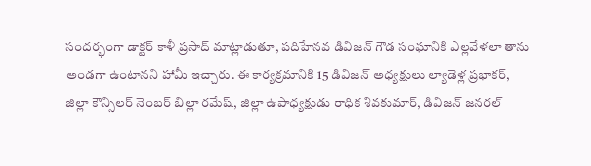సందర్భంగా డాక్టర్ కాళీ ప్రసాద్ మాట్లాడుతూ, పదిహేనవ డివిజన్ గౌడ సంఘానికి ఎల్లవేళలా తాను అండగా ఉంటానని హామీ ఇచ్చారు. ఈ కార్యక్రమానికి 15 డివిజన్ అధ్యక్షులు ల్యాడెళ్ల ప్రభాకర్, జిల్లా కౌన్సిలర్ నెంబర్ బిల్లా రమేష్, జిల్లా ఉపాధ్యక్షుడు రాధిక శివకుమార్, డివిజన్ జనరల్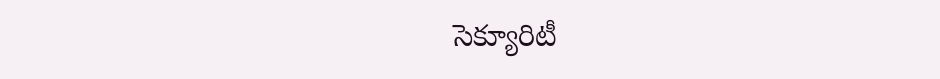సెక్యూరిటీ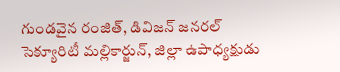గుండవైన రంజిత్, డివిజన్ జనరల్ సెక్యూరిటీ మల్లికార్జున్, జిల్లా ఉపాధ్యక్షుడు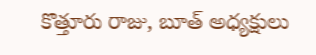కొత్తూరు రాజు, బూత్ అధ్యక్షులు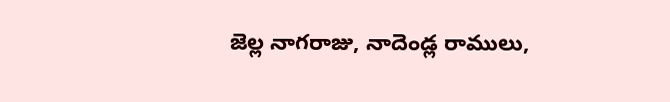జెల్ల నాగరాజు, నాదెండ్ల రాములు,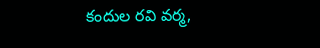కందుల రవి వర్మ,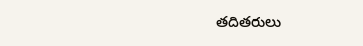తదితరులు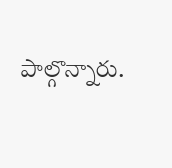పాల్గొన్నారు.